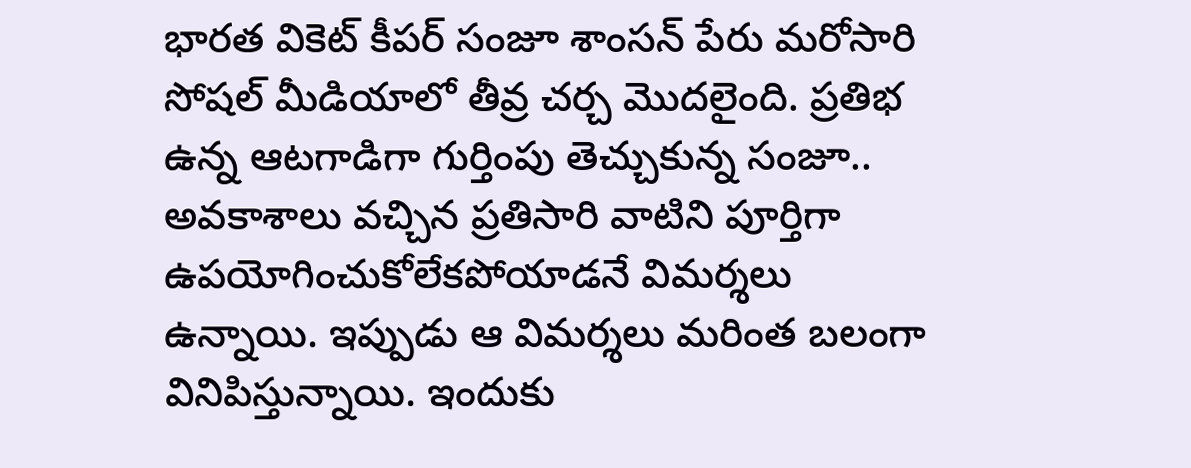భారత వికెట్ కీపర్ సంజూ శాంసన్ పేరు మరోసారి సోషల్ మీడియాలో తీవ్ర చర్చ మొదలైంది. ప్రతిభ ఉన్న ఆటగాడిగా గుర్తింపు తెచ్చుకున్న సంజూ.. అవకాశాలు వచ్చిన ప్రతిసారి వాటిని పూర్తిగా ఉపయోగించుకోలేకపోయాడనే విమర్శలు ఉన్నాయి. ఇప్పుడు ఆ విమర్శలు మరింత బలంగా వినిపిస్తున్నాయి. ఇందుకు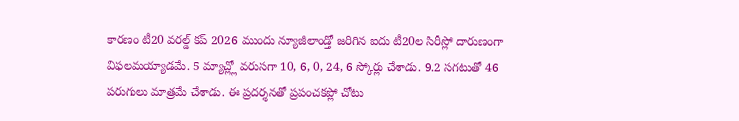కారణం టీ20 వరల్డ్ కప్ 2026 ముందు న్యూజీలాండ్తో జరిగిన ఐదు టీ20ల సిరీస్లో దారుణంగా విఫలమయ్యాడమే. 5 మ్యాచ్ల్లో వరుసగా 10, 6, 0, 24, 6 స్కోర్లు చేశాడు. 9.2 సగటుతో 46 పరుగులు మాత్రమే చేశాడు. ఈ ప్రదర్శనతో ప్రపంచకప్లో చోటు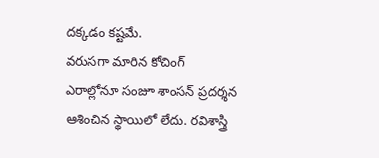దక్కడం కష్టమే.
వరుసగా మారిన కోచింగ్ ఎరాల్లోనూ సంజూ శాంసన్ ప్రదర్శన ఆశించిన స్థాయిలో లేదు. రవిశాస్త్రి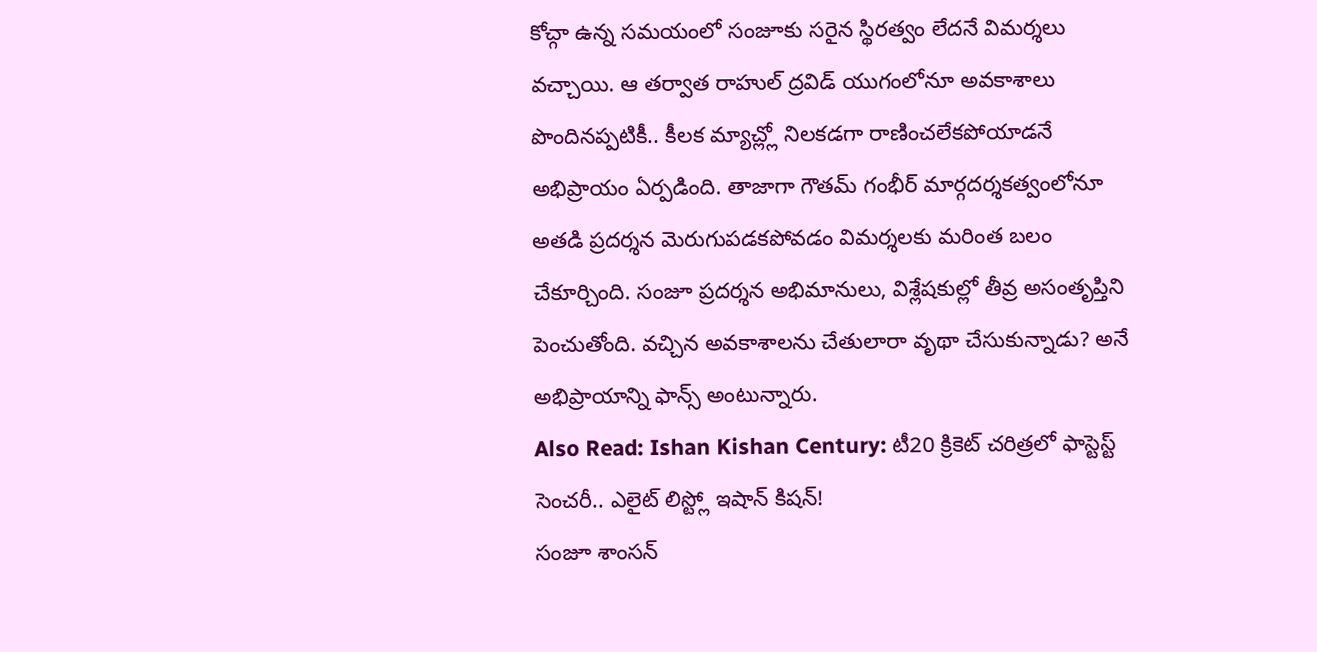కోచ్గా ఉన్న సమయంలో సంజూకు సరైన స్థిరత్వం లేదనే విమర్శలు వచ్చాయి. ఆ తర్వాత రాహుల్ ద్రవిడ్ యుగంలోనూ అవకాశాలు పొందినప్పటికీ.. కీలక మ్యాచ్ల్లో నిలకడగా రాణించలేకపోయాడనే అభిప్రాయం ఏర్పడింది. తాజాగా గౌతమ్ గంభీర్ మార్గదర్శకత్వంలోనూ అతడి ప్రదర్శన మెరుగుపడకపోవడం విమర్శలకు మరింత బలం చేకూర్చింది. సంజూ ప్రదర్శన అభిమానులు, విశ్లేషకుల్లో తీవ్ర అసంతృప్తిని పెంచుతోంది. వచ్చిన అవకాశాలను చేతులారా వృథా చేసుకున్నాడు? అనే అభిప్రాయాన్ని ఫాన్స్ అంటున్నారు.
Also Read: Ishan Kishan Century: టీ20 క్రికెట్ చరిత్రలో ఫాస్టెస్ట్ సెంచరీ.. ఎలైట్ లిస్ట్లో ఇషాన్ కిషన్!
సంజూ శాంసన్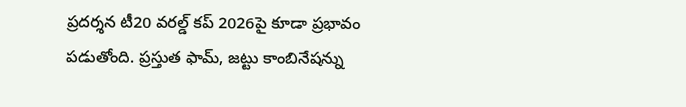ప్రదర్శన టీ20 వరల్డ్ కప్ 2026పై కూడా ప్రభావం పడుతోంది. ప్రస్తుత ఫామ్, జట్టు కాంబినేషన్ను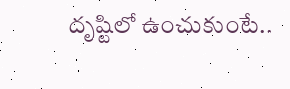దృష్టిలో ఉంచుకుంటే..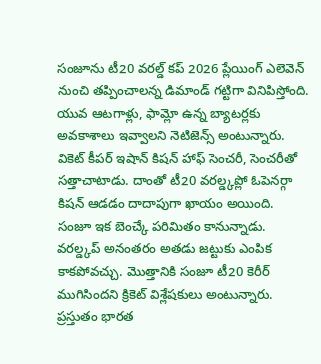సంజూను టీ20 వరల్డ్ కప్ 2026 ప్లేయింగ్ ఎలెవెన్ నుంచి తప్పించాలన్న డిమాండ్ గట్టిగా వినిపిస్తోంది. యువ ఆటగాళ్లు, ఫామ్లో ఉన్న బ్యాటర్లకు అవకాశాలు ఇవ్వాలని నెటిజెన్స్ అంటున్నారు. వికెట్ కీపర్ ఇషాన్ కిషన్ హాఫ్ సెంచరీ, సెంచరీతో సత్తాచాటాడు. దాంతో టీ20 వరల్డ్కప్లో ఓపెనర్గా కిషన్ ఆడడం దాదాపుగా ఖాయం అయింది. సంజూ ఇక బెంచ్కే పరిమితం కానున్నాడు. వరల్డ్కప్ అనంతరం అతడు జట్టుకు ఎంపిక కాకపోవచ్చు. మొత్తానికి సంజూ టీ20 కెరీర్ ముగిసిందని క్రికెట్ విశ్లేషకులు అంటున్నారు. ప్రస్తుతం భారత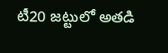టీ20 జట్టులో అతడి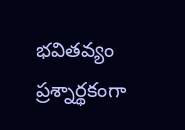భవితవ్యం ప్రశ్నార్థకంగా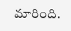మారింది.